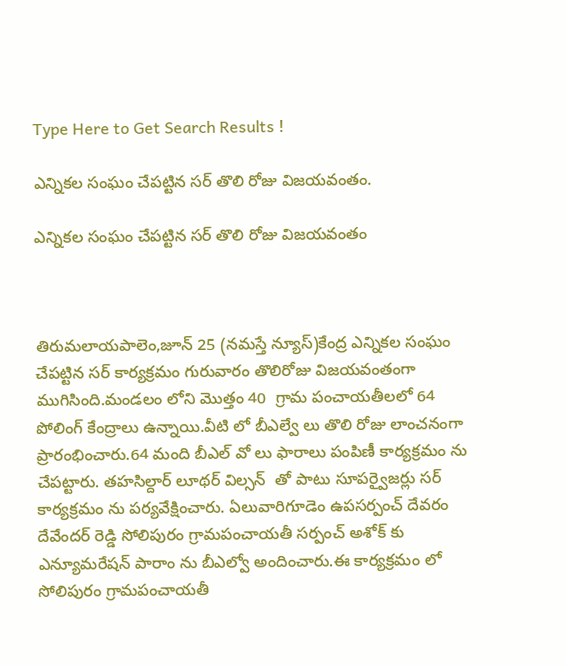Type Here to Get Search Results !

ఎన్నికల సంఘం చేపట్టిన సర్ తొలి రోజు విజయవంతం.

ఎన్నికల సంఘం చేపట్టిన సర్ తొలి రోజు విజయవంతం



తిరుమలాయపాలెం,జూన్ 25 (నమస్తే న్యూస్)కేంద్ర ఎన్నికల సంఘం చేపట్టిన సర్ కార్యక్రమం గురువారం తొలిరోజు విజయవంతంగా ముగిసింది.మండలం లోని మొత్తం 40  గ్రామ పంచాయతీలలో 64 పోలింగ్ కేంద్రాలు ఉన్నాయి.వీటి లో బీఎల్వే లు తొలి రోజు లాంచనంగా ప్రారంభించారు.64 మంది బీఎల్ వో లు ఫారాలు పంపిణీ కార్యక్రమం ను చేపట్టారు. తహసిల్దార్ లూథర్ విల్సన్  తో పాటు సూపర్వైజర్లు సర్ కార్యక్రమం ను పర్యవేక్షించారు. ఏలువారిగూడెం ఉపసర్పంచ్ దేవరం దేవేందర్ రెడ్డి సోలిపురం గ్రామపంచాయతీ సర్పంచ్ అశోక్ కు ఎన్యూమరేషన్ పారాం ను బీఎల్వో అందించారు.ఈ కార్యక్రమం లో సోలిపురం గ్రామపంచాయతీ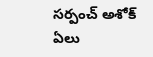సర్పంచ్ అశోక్  ఏలు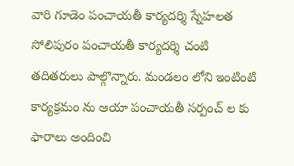వారి గూడెం పంచాయతీ కార్యదర్శి స్నేహలత  సోలిపురం పంచాయతీ కార్యదర్శి చంటి తదితరులు పాల్గొన్నారు. మండలం లోని ఇంటింటి కార్యక్రమం ను ఆయా పంచాయతీ సర్పంచ్ ల కు ఫారాలు అందించి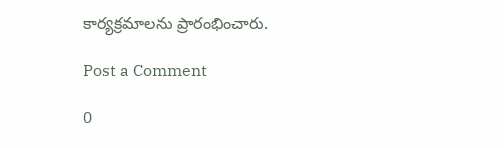కార్యక్రమాలను ప్రారంభించారు.

Post a Comment

0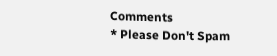Comments
* Please Don't Spam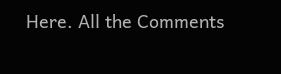Here. All the Comments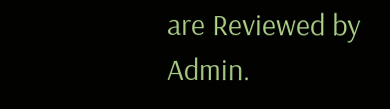are Reviewed by Admin.